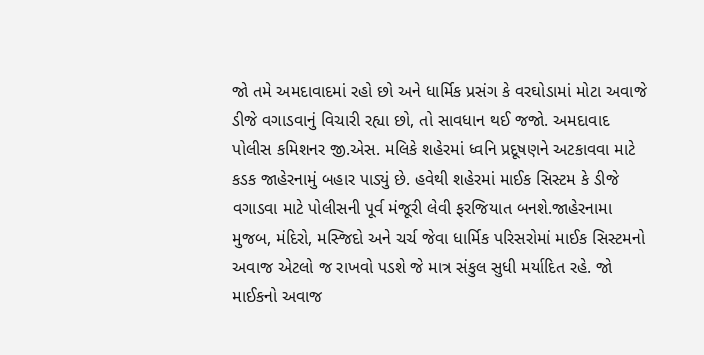જો તમે અમદાવાદમાં રહો છો અને ધાર્મિક પ્રસંગ કે વરઘોડામાં મોટા અવાજે ડીજે વગાડવાનું વિચારી રહ્યા છો, તો સાવધાન થઈ જજો. અમદાવાદ પોલીસ કમિશનર જી.એસ. મલિકે શહેરમાં ધ્વનિ પ્રદૂષણને અટકાવવા માટે કડક જાહેરનામું બહાર પાડ્યું છે. હવેથી શહેરમાં માઈક સિસ્ટમ કે ડીજે વગાડવા માટે પોલીસની પૂર્વ મંજૂરી લેવી ફરજિયાત બનશે.જાહેરનામા મુજબ, મંદિરો, મસ્જિદો અને ચર્ચ જેવા ધાર્મિક પરિસરોમાં માઈક સિસ્ટમનો અવાજ એટલો જ રાખવો પડશે જે માત્ર સંકુલ સુધી મર્યાદિત રહે. જો માઈકનો અવાજ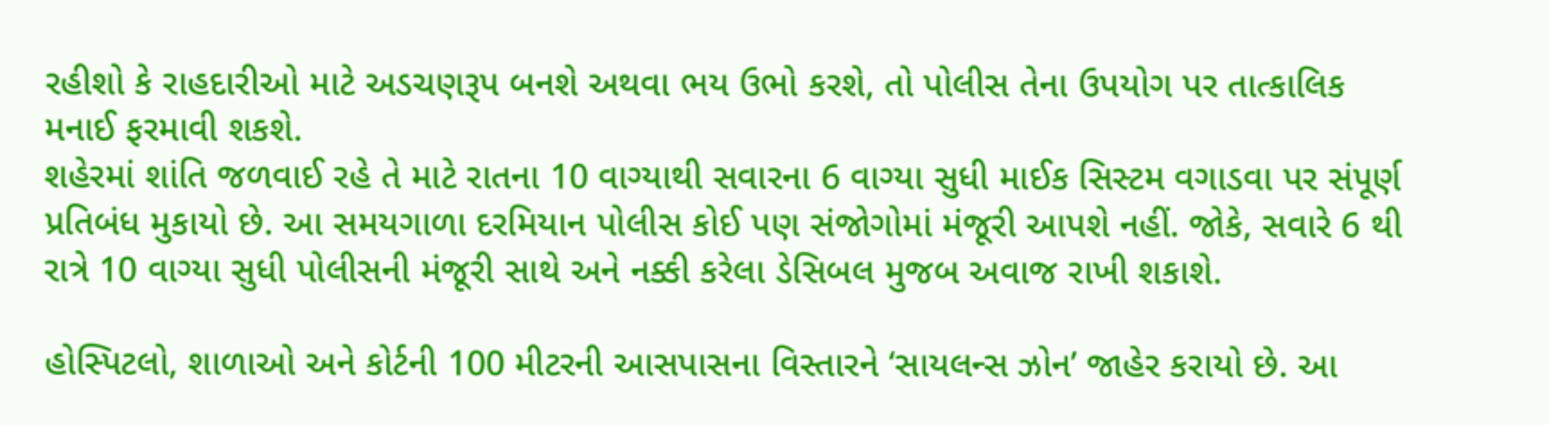રહીશો કે રાહદારીઓ માટે અડચણરૂપ બનશે અથવા ભય ઉભો કરશે, તો પોલીસ તેના ઉપયોગ પર તાત્કાલિક મનાઈ ફરમાવી શકશે.
શહેરમાં શાંતિ જળવાઈ રહે તે માટે રાતના 10 વાગ્યાથી સવારના 6 વાગ્યા સુધી માઈક સિસ્ટમ વગાડવા પર સંપૂર્ણ પ્રતિબંધ મુકાયો છે. આ સમયગાળા દરમિયાન પોલીસ કોઈ પણ સંજોગોમાં મંજૂરી આપશે નહીં. જોકે, સવારે 6 થી રાત્રે 10 વાગ્યા સુધી પોલીસની મંજૂરી સાથે અને નક્કી કરેલા ડેસિબલ મુજબ અવાજ રાખી શકાશે.

હોસ્પિટલો, શાળાઓ અને કોર્ટની 100 મીટરની આસપાસના વિસ્તારને ‘સાયલન્સ ઝોન’ જાહેર કરાયો છે. આ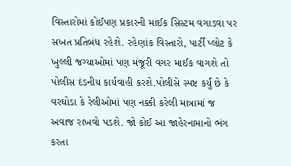વિસ્તારોમાં કોઈપણ પ્રકારની માઈક સિસ્ટમ વગાડવા પર સખત પ્રતિબંધ રહેશે. રહેણાંક વિસ્તારો, પાર્ટી પ્લોટ કે ખુલ્લી જગ્યાઓમાં પણ મંજૂરી વગર માઈક વાગશે તો પોલીસ દંડનીય કાર્યવાહી કરશે.પોલીસે સ્પષ્ટ કર્યું છે કે વરઘોડા કે રેલીઓમાં પણ નક્કી કરેલી માત્રામાં જ અવાજ રાખવો પડશે. જો કોઈ આ જાહેરનામાનો ભંગ કરતા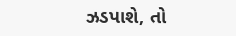ઝડપાશે, તો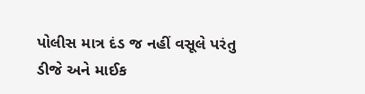પોલીસ માત્ર દંડ જ નહીં વસૂલે પરંતુ ડીજે અને માઈક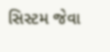સિસ્ટમ જેવા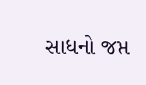સાધનો જપ્ત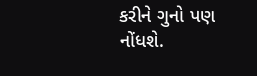કરીને ગુનો પણ નોંધશે.